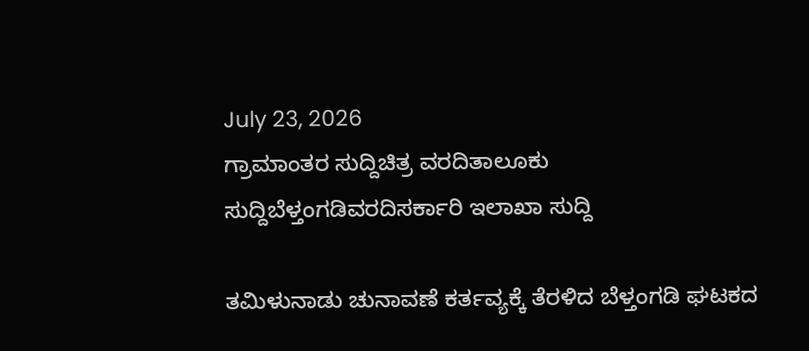July 23, 2026
ಗ್ರಾಮಾಂತರ ಸುದ್ದಿಚಿತ್ರ ವರದಿತಾಲೂಕು ಸುದ್ದಿಬೆಳ್ತಂಗಡಿವರದಿಸರ್ಕಾರಿ ಇಲಾಖಾ ಸುದ್ದಿ

ತಮಿಳುನಾಡು ಚುನಾವಣೆ ಕರ್ತವ್ಯಕ್ಕೆ ತೆರಳಿದ ಬೆಳ್ತಂಗಡಿ ಘಟಕದ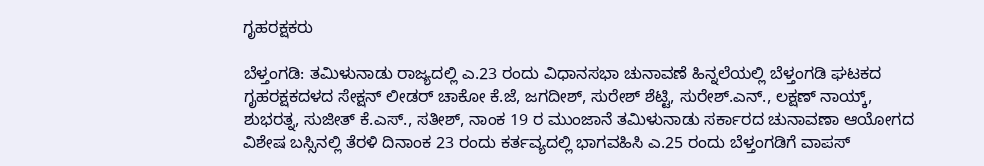ಗೃಹರಕ್ಷಕರು

ಬೆಳ್ತಂಗಡಿ: ತಮಿಳುನಾಡು ರಾಜ್ಯದಲ್ಲಿ ಎ.23 ರಂದು ವಿಧಾನಸಭಾ ಚುನಾವಣೆ ಹಿನ್ನಲೆಯಲ್ಲಿ ಬೆಳ್ತಂಗಡಿ ಘಟಕದ ಗೃಹರಕ್ಷಕದಳದ ಸೇಕ್ಷನ್ ಲೀಡರ್ ಚಾಕೋ ಕೆ‌.ಜೆ, ಜಗದೀಶ್, ಸುರೇಶ್ ಶೆಟ್ಟಿ, ಸುರೇಶ್.ಎನ್., ಲಕ್ಷಣ್ ನಾಯ್ಕ್, ಶುಭರತ್ನ, ಸುಜೀತ್ ಕೆ.ಎಸ್., ಸತೀಶ್, ನಾಂಕ 19 ರ ಮುಂಜಾನೆ ತಮಿಳುನಾಡು ಸರ್ಕಾರದ ಚುನಾವಣಾ ಆಯೋಗದ ವಿಶೇಷ ಬಸ್ಸಿನಲ್ಲಿ ತೆರಳಿ ದಿನಾಂಕ 23 ರಂದು ಕರ್ತವ್ಯದಲ್ಲಿ ಭಾಗವಹಿಸಿ ಎ.25 ರಂದು ಬೆಳ್ತಂಗಡಿಗೆ ವಾಪಸ್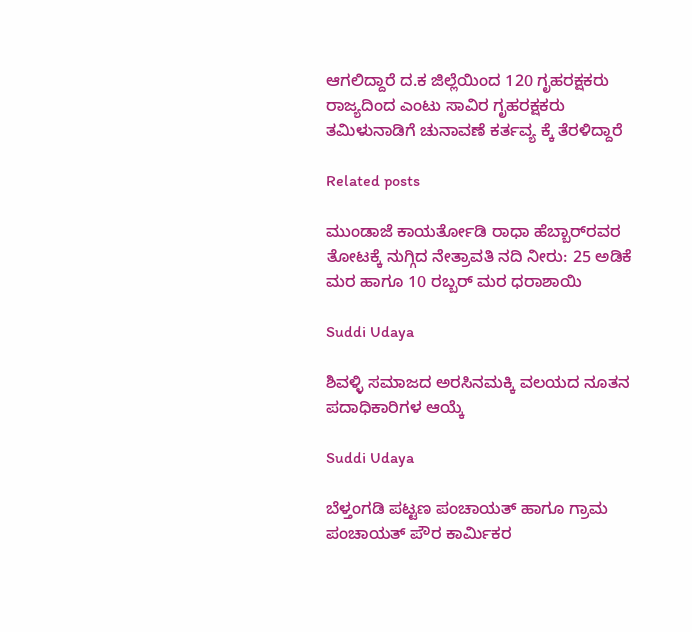ಆಗಲಿದ್ದಾರೆ ದ.ಕ ಜಿಲ್ಲೆಯಿಂದ 120 ಗೃಹರಕ್ಷಕರು ರಾಜ್ಯದಿಂದ ಎಂಟು ಸಾವಿರ ಗೃಹರಕ್ಷಕರು ತಮಿಳುನಾಡಿಗೆ ಚುನಾವಣೆ ಕರ್ತವ್ಯ ಕ್ಕೆ ತೆರಳಿದ್ದಾರೆ

Related posts

ಮುಂಡಾಜೆ ಕಾಯರ್ತೋಡಿ ರಾಧಾ ಹೆಬ್ಬಾರ್‌ರವರ ತೋಟಕ್ಕೆ ನುಗ್ಗಿದ ನೇತ್ರಾವತಿ ನದಿ ನೀರು: 25 ಅಡಿಕೆ ಮರ ಹಾಗೂ 10 ರಬ್ಬರ್ ಮರ ಧರಾಶಾಯಿ

Suddi Udaya

ಶಿವಳ್ಳಿ ಸಮಾಜದ ಅರಸಿನಮಕ್ಕಿ ವಲಯದ ನೂತನ ಪದಾಧಿಕಾರಿಗಳ ಆಯ್ಕೆ

Suddi Udaya

ಬೆಳ್ತಂಗಡಿ ಪಟ್ಟಣ ಪಂಚಾಯತ್ ಹಾಗೂ ಗ್ರಾಮ ಪಂಚಾಯತ್ ಪೌರ ಕಾರ್ಮಿಕರ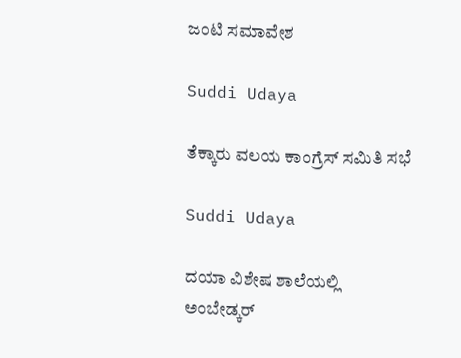ಜಂಟಿ ಸಮಾವೇಶ

Suddi Udaya

ತೆಕ್ಕಾರು ವಲಯ ಕಾಂಗ್ರೆಸ್ ಸಮಿತಿ ಸಭೆ

Suddi Udaya

ದಯಾ ವಿಶೇಷ ಶಾಲೆಯಲ್ಲಿ ಅಂಬೇಡ್ಕರ್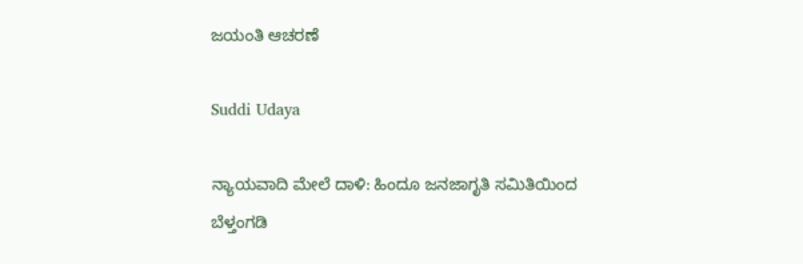ಜಯಂತಿ ಆಚರಣೆ

Suddi Udaya

ನ್ಯಾಯವಾದಿ ಮೇಲೆ ದಾಳಿ: ಹಿಂದೂ ಜನಜಾಗೃತಿ ಸಮಿತಿಯಿಂದ ಬೆಳ್ತಂಗಡಿ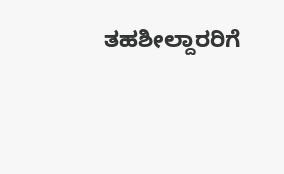ತಹಶೀಲ್ದಾರರಿಗೆ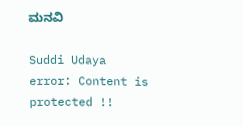ಮನವಿ

Suddi Udaya
error: Content is protected !!